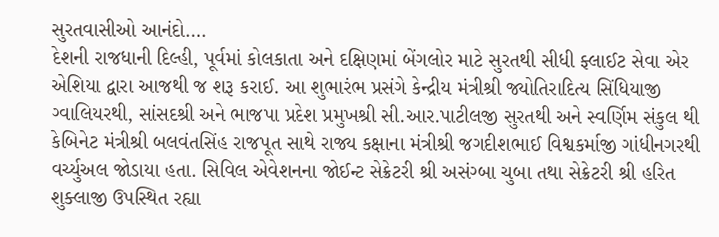સુરતવાસીઓ આનંદો….
દેશની રાજધાની દિલ્હી, પૂર્વમાં કોલકાતા અને દક્ષિણમાં બેંગલોર માટે સુરતથી સીધી ફ્લાઈટ સેવા એર એશિયા દ્વારા આજથી જ શરૂ કરાઈ. આ શુભારંભ પ્રસંગે કેન્દ્રીય મંત્રીશ્રી જ્યોતિરાદિત્ય સિંધિયાજી ગ્વાલિયરથી, સાંસદશ્રી અને ભાજપા પ્રદેશ પ્રમુખશ્રી સી.આર.પાટીલજી સુરતથી અને સ્વર્ણિમ સંકુલ થી કેબિનેટ મંત્રીશ્રી બલવંતસિંહ રાજપૂત સાથે રાજ્ય કક્ષાના મંત્રીશ્રી જગદીશભાઈ વિશ્વકર્માજી ગાંધીનગરથી વર્ચ્યુઅલ જોડાયા હતા. સિવિલ એવેશનના જોઈન્ટ સેક્રેટરી શ્રી અસંગ્બા ચુબા તથા સેક્રેટરી શ્રી હરિત શુક્લાજી ઉપસ્થિત રહ્યા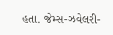હતા. જેમ્સ-ઝવેલરી-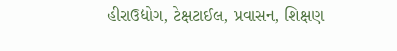હીરાઉદ્યોગ, ટેક્ષટાઈલ, પ્રવાસન, શિક્ષણ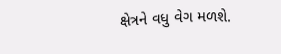ક્ષેત્રને વધુ વેગ મળશે.